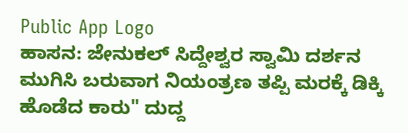Public App Logo
ಹಾಸನ: ಜೇನುಕಲ್ ಸಿದ್ದೇಶ್ವರ ಸ್ವಾಮಿ ದರ್ಶನ ಮುಗಿಸಿ ಬರುವಾಗ ನಿಯಂತ್ರಣ ತಪ್ಪಿ ಮರಕ್ಕೆ ಡಿಕ್ಕಿ ಹೊಡೆದ ಕಾರು" ದುದ್ದ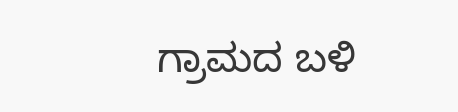ಗ್ರಾಮದ ಬಳಿ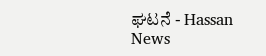ಘಟನೆ - Hassan News